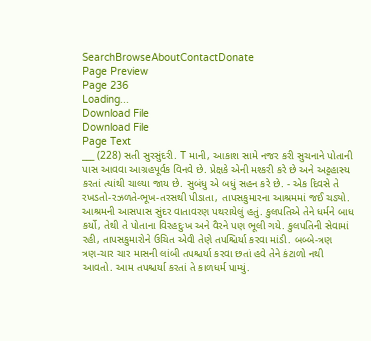SearchBrowseAboutContactDonate
Page Preview
Page 236
Loading...
Download File
Download File
Page Text
___ (228) સતી સુરસુંદરી. T માની, આકાશ સામે નજર કરી સુચનાને પોતાની પાસ આવવા આગ્રહપૂર્વક વિનવે છે. પ્રેક્ષકે એની મશ્કરી કરે છે અને અટ્ટહાસ્ય કરતાં ત્યાંથી ચાલ્યા જાય છે. સુબંધુ એ બધું સહન કરે છે. - એક દિવસે તે રખડતો-રઝળતે-ભૂખ-તરસથી પીડાતા, તાપસકુમારના આશ્રમમાં જઈ ચડ્યો. આશ્રમની આસપાસ સુંદર વાતાવરણ પથરાયેલું હતું. કુલપતિએ તેને ધર્મને બાધ કર્યો, તેથી તે પોતાના વિરહદુઃખ અને વૈરને પણ ભૂલી ગયે. કુલપતિની સેવામાં રહી, તાપસકુમારોને ઉચિત એવી તેણે તપશ્ચિર્યા કરવા માંડી. બબ્બે-ત્રણ ત્રણ-ચાર ચાર માસની લાંબી તપશ્ચર્યા કરવા છતાં હવે તેને કંટાળો નથી આવતો. આમ તપશ્ચર્યા કરતાં તે કાળધર્મ પામ્યું.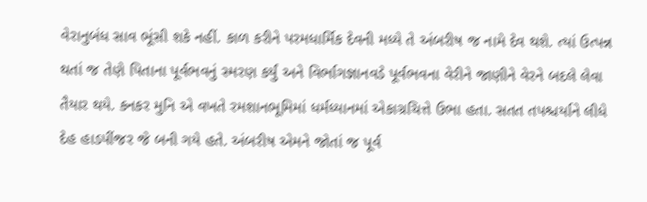વેરાનુબંધ સાવ ભૂંસી શકે નહીં. કાળ કરીને પરમધાર્મિક દેવની મધ્યે તે અંબરીષ જ નામે દેવ થશે. ત્યાં ઉત્પન્ન થતાં જ તેણે પિતાના પૂર્વભવનું સ્મરણ કર્યું અને વિર્ભાગજ્ઞાનવડે પૂર્વભવના વેરીને જાણીને વેરને બદલે લેવા તૈયાર થયે. કનકર મુનિ એ વખતે રમશાનભૂમિમાં ધર્મધ્યાનમાં એકાગ્રચિત્તે ઉભા હતા. સતત તપશ્ચર્યાને લીધે દેહ હાડપીંજર જે બની ગયે હતે. અંબરીષ એમને જોતાં જ પૂર્વ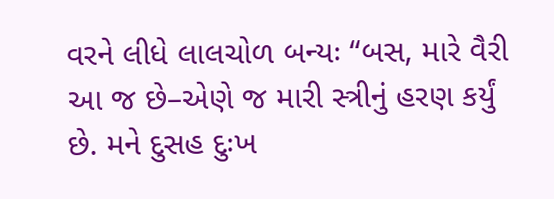વરને લીધે લાલચોળ બન્યઃ “બસ, મારે વૈરી આ જ છે–એણે જ મારી સ્ત્રીનું હરણ કર્યું છે. મને દુસહ દુઃખ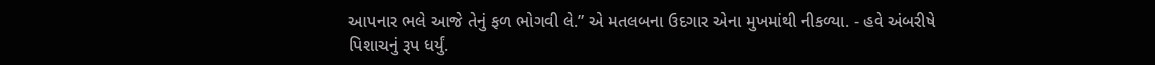આપનાર ભલે આજે તેનું ફળ ભોગવી લે.” એ મતલબના ઉદગાર એના મુખમાંથી નીકળ્યા. - હવે અંબરીષે પિશાચનું રૂપ ધર્યું.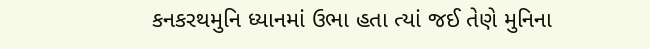કનકરથમુનિ ધ્યાનમાં ઉભા હતા ત્યાં જઈ તેણે મુનિના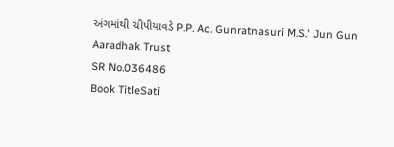અંગમાંથી ચીપીયાવડે P.P. Ac. Gunratnasuri M.S.' Jun Gun Aaradhak Trust
SR No.036486
Book TitleSati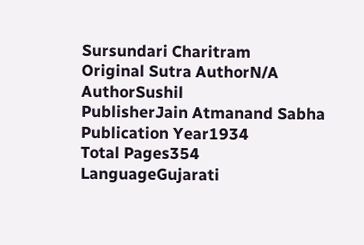Sursundari Charitram
Original Sutra AuthorN/A
AuthorSushil
PublisherJain Atmanand Sabha
Publication Year1934
Total Pages354
LanguageGujarati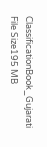ClassificationBook_Gujarati
File Size195 MB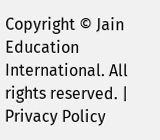Copyright © Jain Education International. All rights reserved. | Privacy Policy